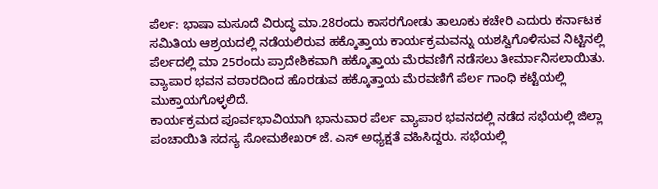ಪೆರ್ಲ: ಭಾಷಾ ಮಸೂದೆ ವಿರುದ್ಧ ಮಾ.28ರಂದು ಕಾಸರಗೋಡು ತಾಲೂಕು ಕಚೇರಿ ಎದುರು ಕರ್ನಾಟಕ ಸಮಿತಿಯ ಆಶ್ರಯದಲ್ಲಿ ನಡೆಯಲಿರುವ ಹಕ್ಕೊತ್ತಾಯ ಕಾರ್ಯಕ್ರಮವನ್ನು ಯಶಸ್ವಿಗೊಳಿಸುವ ನಿಟ್ಟಿನಲ್ಲಿ ಪೆರ್ಲದಲ್ಲಿ ಮಾ 25ರಂದು ಪ್ರಾದೇಶಿಕವಾಗಿ ಹಕ್ಕೊತ್ತಾಯ ಮೆರವಣಿಗೆ ನಡೆಸಲು ತೀರ್ಮಾನಿಸಲಾಯಿತು. ವ್ಯಾಪಾರ ಭವನ ವಠಾರದಿಂದ ಹೊರಡುವ ಹಕ್ಕೊತ್ತಾಯ ಮೆರವಣಿಗೆ ಪೆರ್ಲ ಗಾಂಧಿ ಕಟ್ಟೆಯಲ್ಲಿ ಮುಕ್ತಾಯಗೊಳ್ಳಲಿದೆ.
ಕಾರ್ಯಕ್ರಮದ ಪೂರ್ವಭಾವಿಯಾಗಿ ಭಾನುವಾರ ಪೆರ್ಲ ವ್ಯಾಪಾರ ಭವನದಲ್ಲಿ ನಡೆದ ಸಭೆಯಲ್ಲಿ ಜಿಲ್ಲಾ ಪಂಚಾಯಿತಿ ಸದಸ್ಯ ಸೋಮಶೇಖರ್ ಜೆ. ಎಸ್ ಅಧ್ಯಕ್ಷತೆ ವಹಿಸಿದ್ದರು. ಸಭೆಯಲ್ಲಿ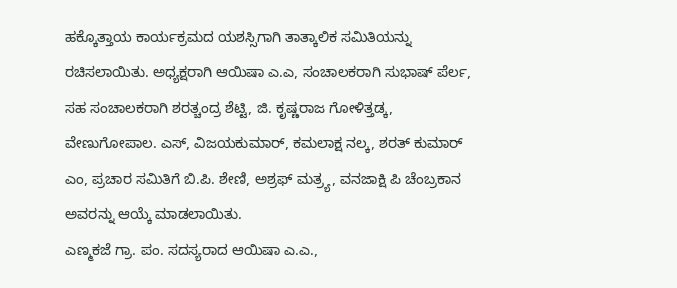ಹಕ್ಕೊತ್ತಾಯ ಕಾರ್ಯಕ್ರಮದ ಯಶಸ್ಸಿಗಾಗಿ ತಾತ್ಕಾಲಿಕ ಸಮಿತಿಯನ್ನು ರಚಿಸಲಾಯಿತು. ಅಧ್ಯಕ್ಷರಾಗಿ ಆಯಿಷಾ ಎ.ಎ, ಸಂಚಾಲಕರಾಗಿ ಸುಭಾಷ್ ಪೆರ್ಲ, ಸಹ ಸಂಚಾಲಕರಾಗಿ ಶರತ್ಚಂದ್ರ ಶೆಟ್ಟಿ, ಜಿ. ಕೃಷ್ಣರಾಜ ಗೋಳಿತ್ತಡ್ಕ, ವೇಣುಗೋಪಾಲ. ಎಸ್, ವಿಜಯಕುಮಾರ್, ಕಮಲಾಕ್ಷ ನಲ್ಕ, ಶರತ್ ಕುಮಾರ್ ಎಂ, ಪ್ರಚಾರ ಸಮಿತಿಗೆ ಬಿ.ಪಿ. ಶೇಣಿ, ಅಶ್ರಫ್ ಮತ್ರ್ಯ, ವನಜಾಕ್ಷಿ ಪಿ ಚೆಂಬ್ರಕಾನ ಅವರನ್ನು ಆಯ್ಕೆ ಮಾಡಲಾಯಿತು.
ಎಣ್ಮಕಜೆ ಗ್ರಾ. ಪಂ. ಸದಸ್ಯರಾದ ಆಯಿಷಾ ಎ.ಎ.,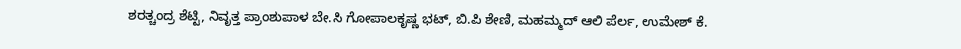ಶರತ್ಚಂದ್ರ ಶೆಟ್ಟಿ, ನಿವೃತ್ತ ಪ್ರಾಂಶುಪಾಳ ಬೇ.ಸಿ ಗೋಪಾಲಕೃಷ್ಣ ಭಟ್, ಬಿ.ಪಿ ಶೇಣಿ, ಮಹಮ್ಮದ್ ಆಲಿ ಪೆರ್ಲ, ಉಮೇಶ್ ಕೆ.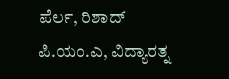ಪೆರ್ಲ, ರಿಶಾದ್ ಪಿ.ಯಂ.ಎ, ವಿದ್ಯಾರತ್ನ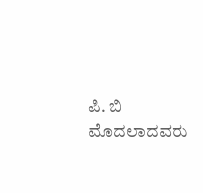ಪಿ. ಬಿ ಮೊದಲಾದವರು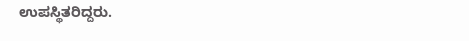ಉಪಸ್ಥಿತರಿದ್ದರು.